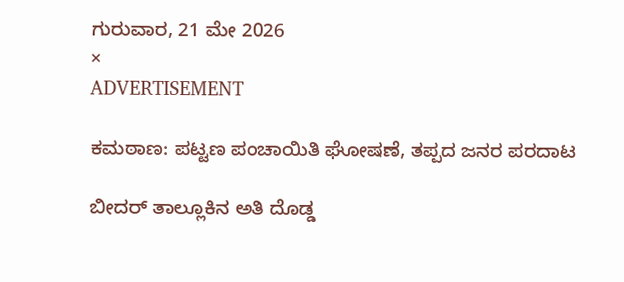ಗುರುವಾರ, 21 ಮೇ 2026
×
ADVERTISEMENT

ಕಮಠಾಣ: ಪಟ್ಟಣ ಪಂಚಾಯಿತಿ ಘೋಷಣೆ, ತಪ್ಪದ ಜನರ ಪರದಾಟ

ಬೀದರ್ ತಾಲ್ಲೂಕಿನ ಅತಿ ದೊಡ್ಡ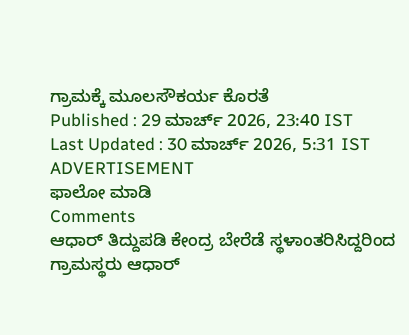ಗ್ರಾಮಕ್ಕೆ ಮೂಲಸೌಕರ್ಯ ಕೊರತೆ
Published : 29 ಮಾರ್ಚ್ 2026, 23:40 IST
Last Updated : 30 ಮಾರ್ಚ್ 2026, 5:31 IST
ADVERTISEMENT
ಫಾಲೋ ಮಾಡಿ
Comments
ಆಧಾರ್ ತಿದ್ದುಪಡಿ ಕೇಂದ್ರ ಬೇರೆಡೆ ಸ್ಥಳಾಂತರಿಸಿದ್ದರಿಂದ ಗ್ರಾಮಸ್ಥರು ಆಧಾರ್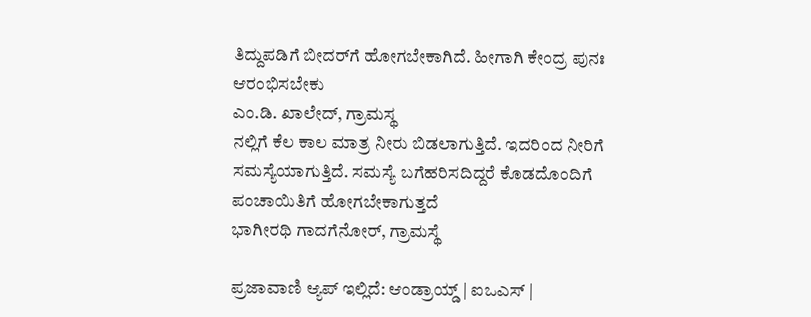ತಿದ್ದುಪಡಿಗೆ ಬೀದರ್‌ಗೆ ಹೋಗಬೇಕಾಗಿದೆ. ಹೀಗಾಗಿ ಕೇಂದ್ರ ಪುನಃ ಆರಂಭಿಸಬೇಕು
ಎಂ.ಡಿ. ಖಾಲೇದ್, ಗ್ರಾಮಸ್ಥ
ನಲ್ಲಿಗೆ ಕೆಲ ಕಾಲ ಮಾತ್ರ ನೀರು ಬಿಡಲಾಗುತ್ತಿದೆ. ಇದರಿಂದ ನೀರಿಗೆ ಸಮಸ್ಯೆಯಾಗುತ್ತಿದೆ. ಸಮಸ್ಯೆ ಬಗೆಹರಿಸದಿದ್ದರೆ ಕೊಡದೊಂದಿಗೆ ಪಂಚಾಯಿತಿಗೆ ಹೋಗಬೇಕಾಗುತ್ತದೆ
ಭಾಗೀರಥಿ ಗಾದಗೆನೋರ್, ಗ್ರಾಮಸ್ಥೆ

ಪ್ರಜಾವಾಣಿ ಆ್ಯಪ್ ಇಲ್ಲಿದೆ: ಆಂಡ್ರಾಯ್ಡ್ | ಐಒಎಸ್ |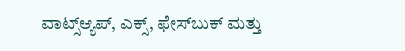ವಾಟ್ಸ್ಆ್ಯಪ್, ಎಕ್ಸ್, ಫೇಸ್‌ಬುಕ್ ಮತ್ತು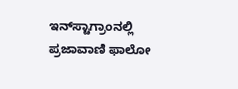ಇನ್‌ಸ್ಟಾಗ್ರಾಂನಲ್ಲಿ ಪ್ರಜಾವಾಣಿ ಫಾಲೋ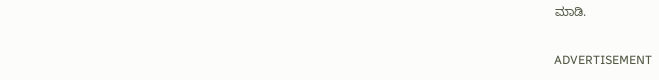ಮಾಡಿ.

ADVERTISEMENT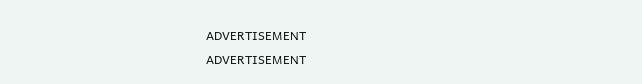ADVERTISEMENT
ADVERTISEMENT